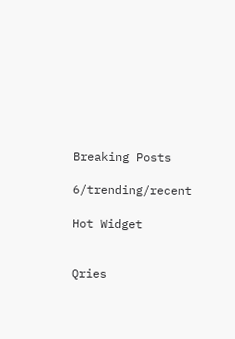Breaking Posts

6/trending/recent

Hot Widget


Qries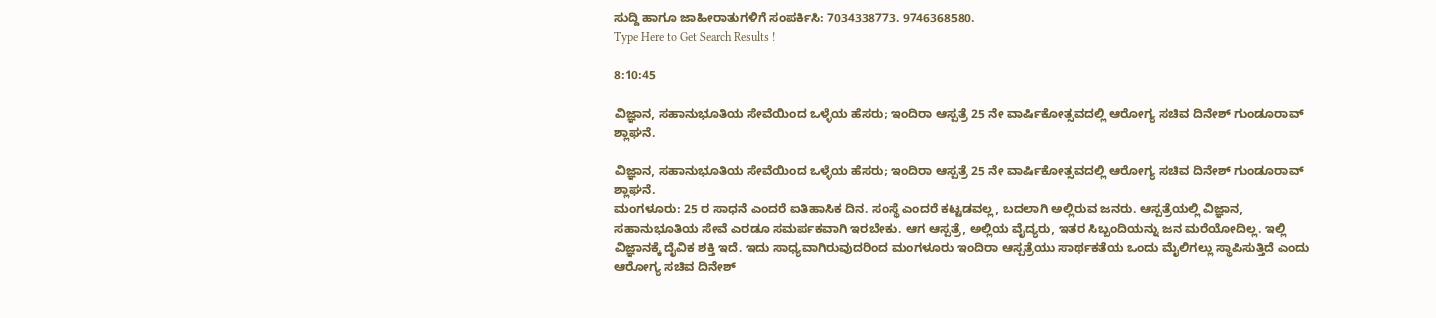ಸುದ್ದಿ ಹಾಗೂ ಜಾಹೀರಾತುಗಳಿಗೆ ಸಂಪರ್ಕಿಸಿ: 7034338773. 9746368580.
Type Here to Get Search Results !

8:10:45

ವಿಜ್ಞಾನ, ಸಹಾನುಭೂತಿಯ ಸೇವೆಯಿಂದ ಒಳ್ಳೆಯ ಹೆಸರು; ಇಂದಿರಾ ಆಸ್ಪತ್ರೆ 25 ನೇ ವಾರ್ಷಿಕೋತ್ಸವದಲ್ಲಿ ಆರೋಗ್ಯ ಸಚಿವ ದಿನೇಶ್‌ ಗುಂಡೂರಾವ್‌ ಶ್ಲಾಘನೆ.

ವಿಜ್ಞಾನ, ಸಹಾನುಭೂತಿಯ ಸೇವೆಯಿಂದ ಒಳ್ಳೆಯ ಹೆಸರು; ಇಂದಿರಾ ಆಸ್ಪತ್ರೆ 25 ನೇ ವಾರ್ಷಿಕೋತ್ಸವದಲ್ಲಿ ಆರೋಗ್ಯ ಸಚಿವ ದಿನೇಶ್‌ ಗುಂಡೂರಾವ್‌ ಶ್ಲಾಘನೆ.
ಮಂಗಳೂರು: 25 ರ ಸಾಧನೆ ಎಂದರೆ ಐತಿಹಾಸಿಕ ದಿನ. ಸಂಸ್ಥೆ ಎಂದರೆ ಕಟ್ಟಡವಲ್ಲ, ಬದಲಾಗಿ ಅಲ್ಲಿರುವ ಜನರು. ಆಸ್ಪತ್ರೆಯಲ್ಲಿ ವಿಜ್ಞಾನ, ಸಹಾನುಭೂತಿಯ ಸೇವೆ ಎರಡೂ ಸಮರ್ಪಕವಾಗಿ ಇರಬೇಕು. ಆಗ ಆಸ್ಪತ್ರೆ, ಅಲ್ಲಿಯ ವೈದ್ಯರು, ಇತರ ಸಿಬ್ಬಂದಿಯನ್ನು ಜನ ಮರೆಯೋದಿಲ್ಲ. ಇಲ್ಲಿ ವಿಜ್ಞಾನಕ್ಕೆ ದೈವಿಕ ಶಕ್ತಿ ಇದೆ. ಇದು ಸಾಧ್ಯವಾಗಿರುವುದರಿಂದ ಮಂಗಳೂರು ಇಂದಿರಾ ಆಸ್ಪತ್ರೆಯು ಸಾರ್ಥಕತೆಯ ಒಂದು ಮೈಲಿಗಲ್ಲು ಸ್ಥಾಪಿಸುತ್ತಿದೆ ಎಂದು ಆರೋಗ್ಯ ಸಚಿವ ದಿನೇಶ್‌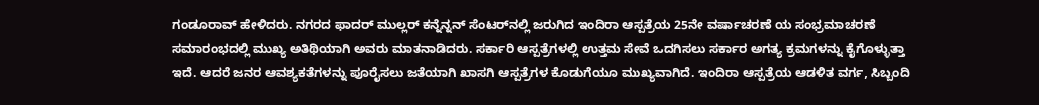ಗಂಡೂರಾವ್‌ ಹೇಳಿದರು. ನಗರದ ಫಾದರ್‌ ಮುಲ್ಲರ್‌ ಕನ್ನೆನ್ನನ್‌ ಸೆಂಟರ್‌ನಲ್ಲಿ ಜರುಗಿದ ಇಂದಿರಾ ಆಸ್ಪತ್ರೆಯ 25ನೇ ವರ್ಷಾಚರಣೆ ಯ ಸಂಭ್ರಮಾಚರಣೆ ಸಮಾರಂಭದಲ್ಲಿ ಮುಖ್ಯ ಅತಿಥಿಯಾಗಿ ಅವರು ಮಾತನಾಡಿದರು. ಸರ್ಕಾರಿ ಆಸ್ಪತ್ರೆಗಳಲ್ಲಿ ಉತ್ತಮ ಸೇವೆ ಒದಗಿಸಲು ಸರ್ಕಾರ ಅಗತ್ಯ ಕ್ರಮಗಳನ್ನು ಕೈಗೊಳ್ಳುತ್ತಾ ಇದೆ. ಆದರೆ ಜನರ ಆವಶ್ಯಕತೆಗಳನ್ನು ಪೂರೈಸಲು ಜತೆಯಾಗಿ ಖಾಸಗಿ ಆಸ್ಪತ್ರೆಗಳ ಕೊಡುಗೆಯೂ ಮುಖ್ಯವಾಗಿದೆ. ಇಂದಿರಾ ಆಸ್ಪತ್ರೆಯ ಆಡಳಿತ ವರ್ಗ, ಸಿಬ್ಬಂದಿ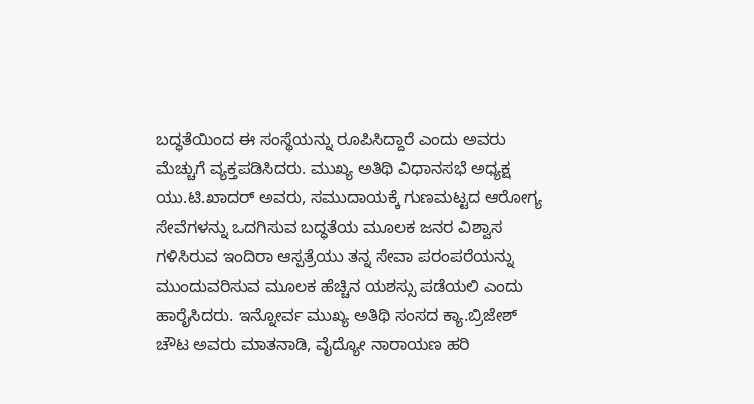ಬದ್ಧತೆಯಿಂದ ಈ ಸಂಸ್ಥೆಯನ್ನು ರೂಪಿಸಿದ್ದಾರೆ ಎಂದು ಅವರು ಮೆಚ್ಚುಗೆ ವ್ಯಕ್ತಪಡಿಸಿದರು. ಮುಖ್ಯ ಅತಿಥಿ ವಿಧಾನಸಭೆ ಅಧ್ಯಕ್ಷ ಯು.ಟಿ.ಖಾದರ್‌ ಅವರು, ಸಮುದಾಯಕ್ಕೆ ಗುಣಮಟ್ಟದ ಆರೋಗ್ಯ ಸೇವೆಗಳನ್ನು ಒದಗಿಸುವ ಬದ್ಧತೆಯ ಮೂಲಕ ಜನರ ವಿಶ್ವಾಸ ಗಳಿಸಿರುವ ಇಂದಿರಾ ಆಸ್ಪತ್ರೆಯು ತನ್ನ ಸೇವಾ ಪರಂಪರೆಯನ್ನು ಮುಂದುವರಿಸುವ ಮೂಲಕ ಹೆಚ್ಚಿನ ಯಶಸ್ಸು ಪಡೆಯಲಿ ಎಂದು ಹಾರೈಸಿದರು. ಇನ್ನೋರ್ವ ಮುಖ್ಯ ಅತಿಥಿ ಸಂಸದ ಕ್ಯಾ.ಬ್ರಿಜೇಶ್‌ ಚೌಟ ಅವರು ಮಾತನಾಡಿ, ವೈದ್ಯೋ ನಾರಾಯಣ ಹರಿ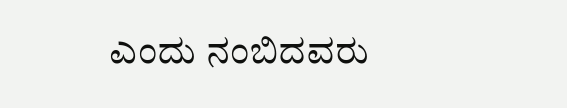ಎಂದು ನಂಬಿದವರು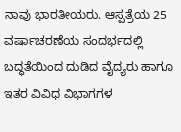ನಾವು ಭಾರತೀಯರು. ಆಸ್ಪತ್ರೆಯ 25 ವರ್ಷಾಚರಣೆಯ ಸಂದರ್ಭದಲ್ಲಿ ಬದ್ಧತೆಯಿಂದ ದುಡಿದ ವೈದ್ಯರು ಹಾಗೂ ಇತರ ವಿವಿಧ ವಿಭಾಗಗಳ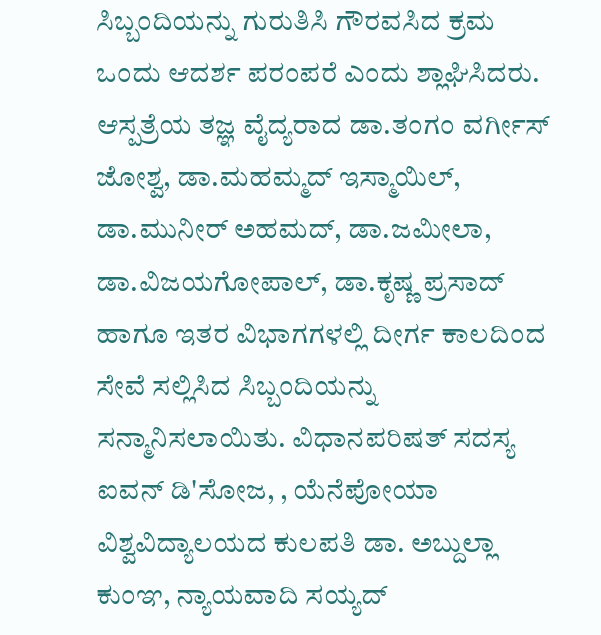ಸಿಬ್ಬಂದಿಯನ್ನು ಗುರುತಿಸಿ ಗೌರವಸಿದ ಕ್ರಮ ಒಂದು ಆದರ್ಶ ಪರಂಪರೆ ಎಂದು ಶ್ಲಾಘಿಸಿದರು. ಆಸ್ಪತ್ರೆಯ ತಜ್ಞ ವೈದ್ಯರಾದ ಡಾ.ತಂಗಂ ವರ್ಗೀಸ್‌ ಜೋಶ್ವ, ಡಾ.ಮಹಮ್ಮದ್‌ ಇಸ್ಮಾಯಿಲ್‌, ಡಾ.ಮುನೀರ್‌ ಅಹಮದ್‌, ಡಾ.ಜಮೀಲಾ, ಡಾ.ವಿಜಯಗೋಪಾಲ್‌, ಡಾ.ಕೃಷ್ಣ ಪ್ರಸಾದ್‌ ಹಾಗೂ ಇತರ ವಿಭಾಗಗಳಲ್ಲಿ ದೀರ್ಗ ಕಾಲದಿಂದ ಸೇವೆ ಸಲ್ಲಿಸಿದ ಸಿಬ್ಬಂದಿಯನ್ನು ಸನ್ಮಾನಿಸಲಾಯಿತು. ವಿಧಾನಪರಿಷತ್‌ ಸದಸ್ಯ ಐವನ್‌ ಡಿ'ಸೋಜ, , ಯೆನೆಪೋಯಾ ವಿಶ್ವವಿದ್ಯಾಲಯದ ಕುಲಪತಿ ಡಾ. ಅಬ್ದುಲ್ಲಾ ಕುಂಞ, ನ್ಯಾಯವಾದಿ ಸಯ್ಯದ್‌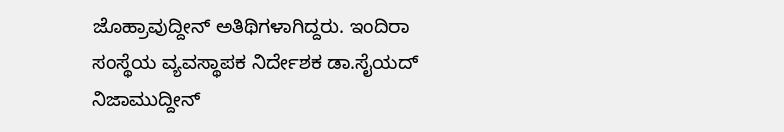ಜೊಹ್ರಾವುದ್ದೀನ್‌ ಅತಿಥಿಗಳಾಗಿದ್ದರು. ಇಂದಿರಾ ಸಂಸ್ಥೆಯ ವ್ಯವಸ್ಥಾಪಕ ನಿರ್ದೇಶಕ ಡಾ.ಸೈಯದ್‌ ನಿಜಾಮುದ್ದೀನ್‌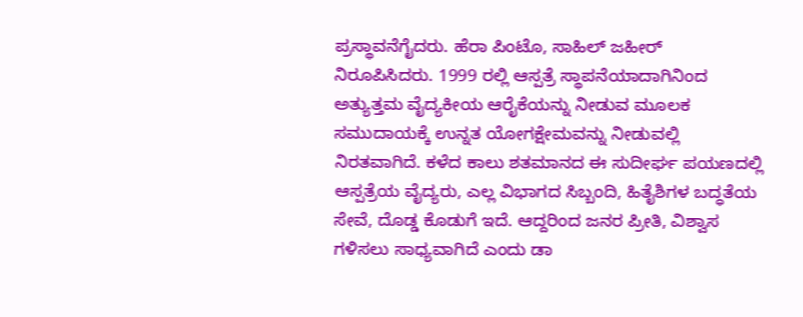ಪ್ರಸ್ಥಾವನೆಗೈದರು. ಹೆರಾ ಪಿಂಟೊ, ಸಾಹಿಲ್‌ ಜಹೀರ್‌ ನಿರೂಪಿಸಿದರು. 1999 ರಲ್ಲಿ ಆಸ್ಪತ್ರೆ ಸ್ಥಾಪನೆಯಾದಾಗಿನಿಂದ ಅತ್ಯುತ್ತಮ ವೈದ್ಯಕೀಯ ಆರೈಕೆಯನ್ನು ನೀಡುವ ಮೂಲಕ ಸಮುದಾಯಕ್ಕೆ ಉನ್ನತ ಯೋಗಕ್ಷೇಮವನ್ನು ನೀಡುವಲ್ಲಿ ನಿರತವಾಗಿದೆ. ಕಳೆದ ಕಾಲು ಶತಮಾನದ ಈ ಸುದೀರ್ಘ ಪಯಣದಲ್ಲಿ ಆಸ್ಪತ್ರೆಯ ವೈದ್ಯರು, ಎಲ್ಲ ವಿಭಾಗದ ಸಿಬ್ಬಂದಿ, ಹಿತೈಶಿಗಳ ಬದ್ಧತೆಯ ಸೇವೆ, ದೊಡ್ಡ ಕೊಡುಗೆ ಇದೆ. ಆದ್ದರಿಂದ ಜನರ ಪ್ರೀತಿ, ವಿಶ್ವಾಸ ಗಳಿಸಲು ಸಾಧ್ಯವಾಗಿದೆ ಎಂದು ಡಾ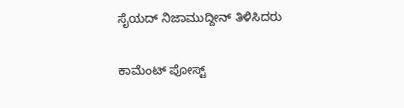ಸೈಯದ್ ನಿಜಾಮುದ್ದೀನ್ ತಿಳಿಸಿದರು

ಕಾಮೆಂಟ್‌‌ ಪೋಸ್ಟ್‌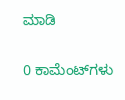ಮಾಡಿ

0 ಕಾಮೆಂಟ್‌ಗಳು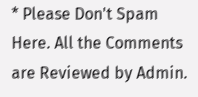* Please Don't Spam Here. All the Comments are Reviewed by Admin.